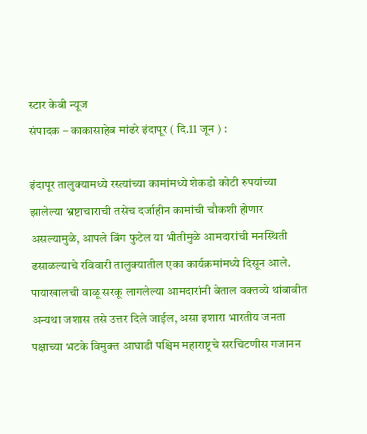स्टार केबी न्यूज
संपादक – काकासाहेब मांढरे इंदापूर ( दि.11 जून ) :

इंदापूर तालुक्यामध्ये रस्त्यांच्या कामांमध्ये शेकडो कोटी रुपयांच्या झालेल्या भ्रष्टाचाराची तसेच दर्जाहीन कामांची चौकशी होणार असल्यामुळे, आपले बिंग फुटेल या भीतीमुळे आमदारांची मनस्थिती ढसाळल्याचे रविवारी तालुक्यातील एका कार्यक्रमांमध्ये दिसून आले. पायाखालची वाळू सरकू लागलेल्या आमदारांनी बेताल वक्तव्ये थांबावीत अन्यथा जशास तसे उत्तर दिले जाईल, असा इशारा भारतीय जनता पक्षाच्या भटके विमुक्त आघाडी पश्चिम महाराष्ट्रचे सरचिटणीस गजानन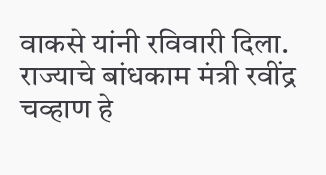वाकसे यांनी रविवारी दिला.
राज्याचे बांधकाम मंत्री रवींद्र चव्हाण हे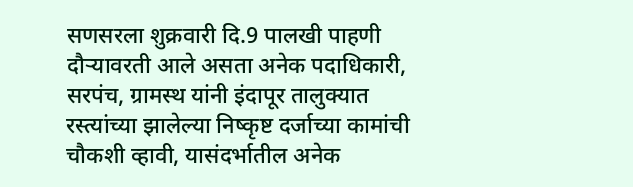सणसरला शुक्रवारी दि.9 पालखी पाहणी दौऱ्यावरती आले असता अनेक पदाधिकारी, सरपंच, ग्रामस्थ यांनी इंदापूर तालुक्यात रस्त्यांच्या झालेल्या निष्कृष्ट दर्जाच्या कामांची चौकशी व्हावी, यासंदर्भातील अनेक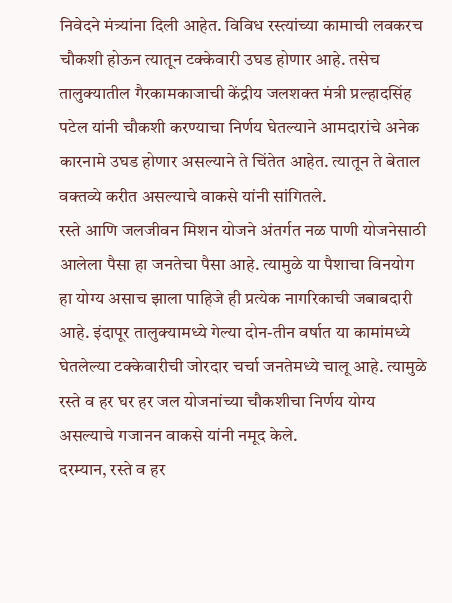निवेदने मंत्र्यांना दिली आहेत. विविध रस्त्यांच्या कामाची लवकरच चौकशी होऊन त्यातून टक्केवारी उघड होणार आहे. तसेच तालुक्यातील गैरकामकाजाची केंद्रीय जलशक्त मंत्री प्रल्हादसिंह पटेल यांनी चौकशी करण्याचा निर्णय घेतल्याने आमदारांचे अनेक कारनामे उघड होणार असल्याने ते चिंतेत आहेत. त्यातून ते बेताल वक्तव्ये करीत असल्याचे वाकसे यांनी सांगितले.
रस्ते आणि जलजीवन मिशन योजने अंतर्गत नळ पाणी योजनेसाठी आलेला पैसा हा जनतेचा पैसा आहे. त्यामुळे या पैशाचा विनयोग हा योग्य असाच झाला पाहिजे ही प्रत्येक नागरिकाची जबाबदारी आहे. इंदापूर तालुक्यामध्ये गेल्या दोन-तीन वर्षात या कामांमध्ये घेतलेल्या टक्केवारीची जोरदार चर्चा जनतेमध्ये चालू आहे. त्यामुळे रस्ते व हर घर हर जल योजनांच्या चौकशीचा निर्णय योग्य असल्याचे गजानन वाकसे यांनी नमूद केले.
दरम्यान, रस्ते व हर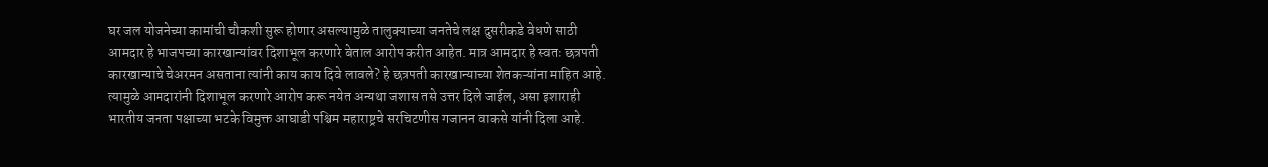घर जल योजनेच्या कामांची चौकशी सुरू होणार असल्यामुळे तालुक्याच्या जनतेचे लक्ष दुसरीकडे वेधणे साठी आमदार हे भाजपच्या कारखान्यांवर दिशाभूल करणारे बेताल आरोप करीत आहेत. मात्र आमदार हे स्वतः छत्रपती कारखान्याचे चेअरमन असताना त्यांनी काय काय दिवे लावले? हे छत्रपती कारखान्याच्या शेतकऱ्यांना माहित आहे. त्यामुळे आमदारांनी दिशाभूल करणारे आरोप करू नयेत अन्यथा जशास तसे उत्तर दिले जाईल, असा इशाराही भारतीय जनता पक्षाच्या भटके विमुक्त आघाडी पश्चिम महाराष्ट्रचे सरचिटणीस गजानन वाकसे यांनी दिला आहे.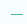___